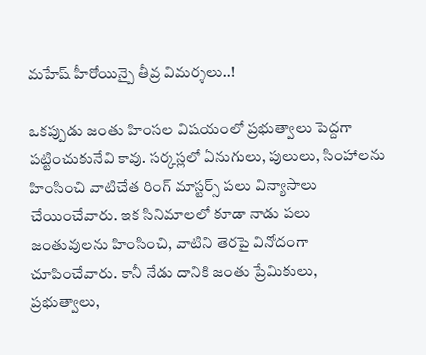మహేష్ హీరోయిన్పై తీవ్ర విమర్శలు..!

ఒకప్పుడు జంతు హింసల విషయంలో ప్రభుత్వాలు పెద్దగా పట్టించుకునేవి కావు. సర్కస్లలో ఏనుగులు, పులులు, సింహాలను హింసించి వాటిచేత రింగ్ మాస్టర్స్ పలు విన్యాసాలు చేయించేవారు. ఇక సినిమాలలో కూడా నాడు పలు జంతువులను హింసించి, వాటిని తెరపై వినోదంగా చూపించేవారు. కానీ నేడు దానికి జంతు ప్రేమికులు, ప్రభుత్వాలు,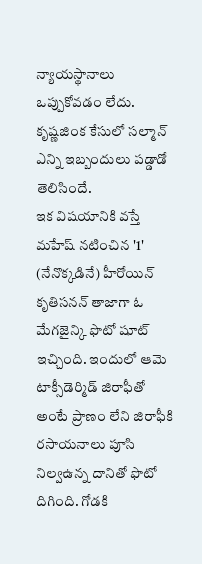న్యాయస్థానాలు ఒప్పుకోవడం లేదు. కృష్ణజింక కేసులో సల్మాన్ ఎన్ని ఇబ్బందులు పడ్డాడో తెలిసిందే.
ఇక విషయానికి వస్తే మహేష్ నటించిన '1' (నేనొక్కడినే) హీరోయిన్ కృతిసనన్ తాజాగా ఓ మేగజైన్కి ఫొటో షూట్ ఇచ్చింది. ఇందులో ఆమె టాక్సీడెర్మిడ్ జిరాఫీతో అంటే ప్రాణం లేని జిరాఫీకి రసాయనాలు పూసి నిల్వఉన్న దానితో ఫొటో దిగింది. గోడకి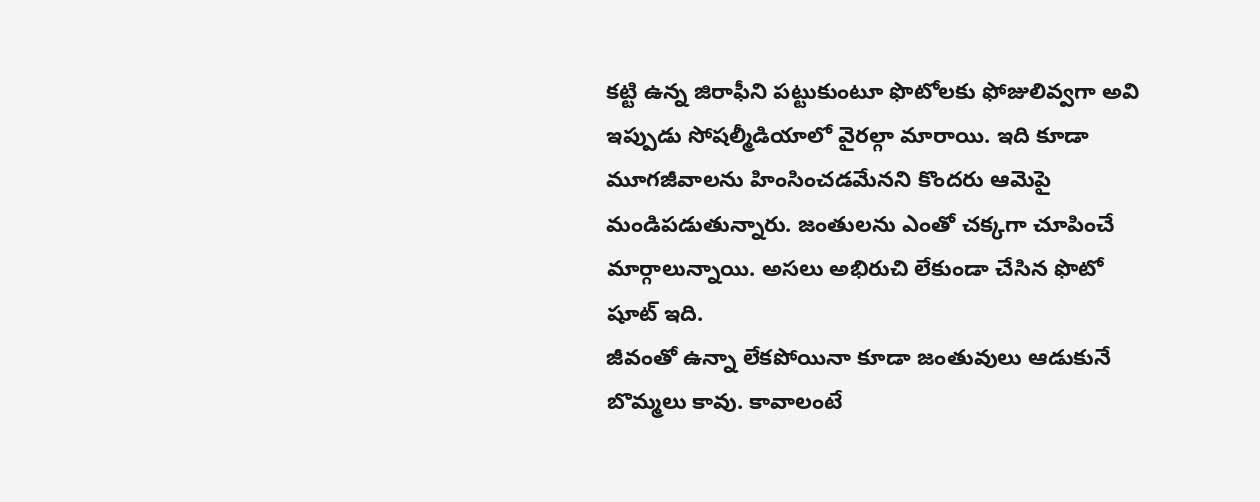కట్టి ఉన్న జిరాఫీని పట్టుకుంటూ ఫొటోలకు ఫోజులివ్వగా అవి ఇప్పుడు సోషల్మీడియాలో వైరల్గా మారాయి. ఇది కూడా మూగజీవాలను హింసించడమేనని కొందరు ఆమెపై మండిపడుతున్నారు. జంతులను ఎంతో చక్కగా చూపించే మార్గాలున్నాయి. అసలు అభిరుచి లేకుండా చేసిన ఫొటో షూట్ ఇది.
జీవంతో ఉన్నా లేకపోయినా కూడా జంతువులు ఆడుకునే బొమ్మలు కావు. కావాలంటే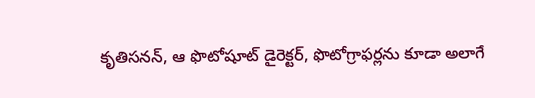కృతిసనన్, ఆ ఫొటోషూట్ డైరెక్టర్, ఫొటోగ్రాఫర్లను కూడా అలాగే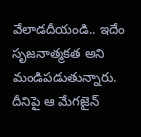వేలాడదీయండి.. ఇదేం సృజనాత్మకత అని మండిపడుతున్నారు. దీనిపై ఆ మేగజైన్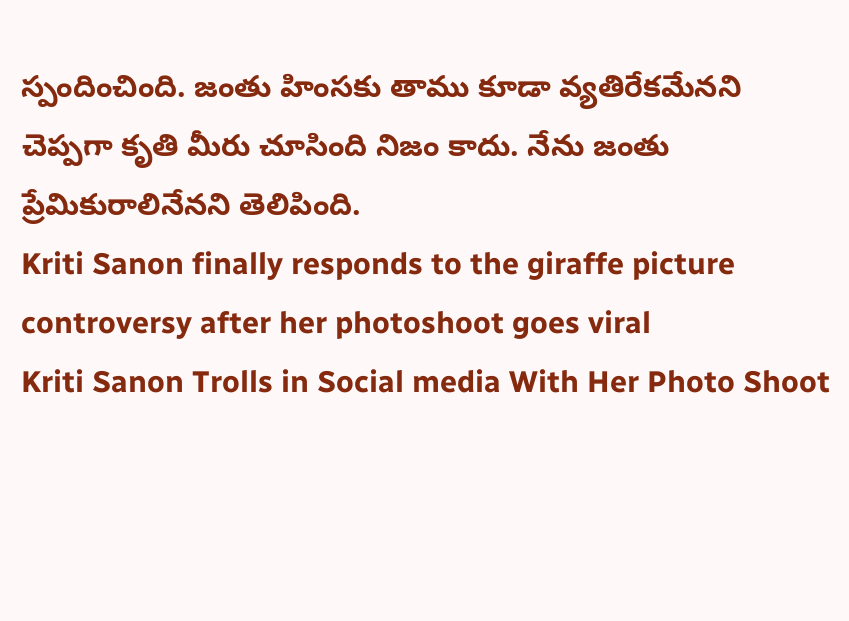స్పందించింది. జంతు హింసకు తాము కూడా వ్యతిరేకమేనని చెప్పగా కృతి మీరు చూసింది నిజం కాదు. నేను జంతు ప్రేమికురాలినేనని తెలిపింది.
Kriti Sanon finally responds to the giraffe picture controversy after her photoshoot goes viral
Kriti Sanon Trolls in Social media With Her Photo Shoot